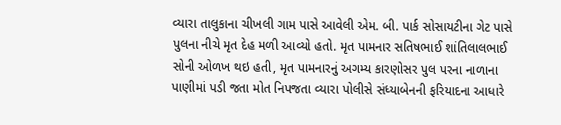વ્યારા તાલુકાના ચીખલી ગામ પાસે આવેલી એમ. બી. પાર્ક સોસાયટીના ગેટ પાસે પુલના નીચે મૃત દેહ મળી આવ્યો હતો. મૃત પામનાર સતિષભાઈ શાંતિલાલભાઈ સોની ઓળખ થઇ હતી, મૃત પામનારનું અગમ્ય કારણોસર પુલ પરના નાળાના પાણીમાં પડી જતા મોત નિપજતા વ્યારા પોલીસે સંધ્યાબેનની ફરિયાદના આધારે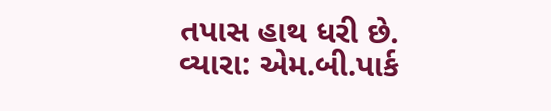તપાસ હાથ ધરી છે.
વ્યારા: એમ.બી.પાર્ક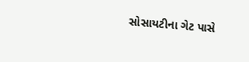સોસાયટીના ગેટ પાસે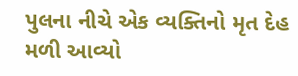પુલના નીચે એક વ્યક્તિનો મૃત દેહ મળી આવ્યો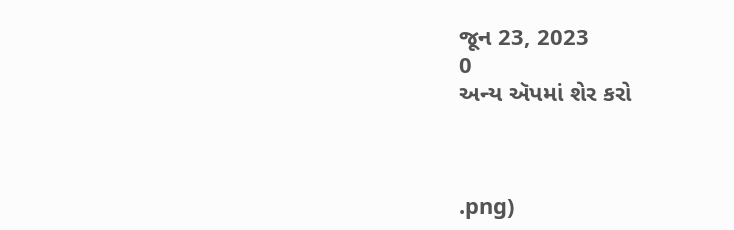જૂન 23, 2023
0
અન્ય ઍપમાં શેર કરો



.png)